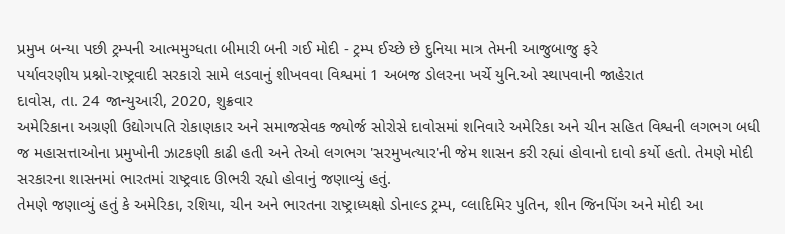પ્રમુખ બન્યા પછી ટ્રમ્પની આત્મમુગ્ધતા બીમારી બની ગઈ મોદી - ટ્રમ્પ ઈચ્છે છે દુનિયા માત્ર તેમની આજુબાજુ ફરે
પર્યાવરણીય પ્રશ્નો-રાષ્ટ્રવાદી સરકારો સામે લડવાનું શીખવવા વિશ્વમાં 1 અબજ ડોલરના ખર્ચે યુનિ.ઓ સ્થાપવાની જાહેરાત
દાવોસ, તા. 24 જાન્યુઆરી, 2020, શુક્રવાર
અમેરિકાના અગ્રણી ઉદ્યોગપતિ રોકાણકાર અને સમાજસેવક જ્યોર્જ સોરોસે દાવોસમાં શનિવારે અમેરિકા અને ચીન સહિત વિશ્વની લગભગ બધી જ મહાસત્તાઓના પ્રમુખોની ઝાટકણી કાઢી હતી અને તેઓ લગભગ 'સરમુખત્યાર'ની જેમ શાસન કરી રહ્યાં હોવાનો દાવો કર્યો હતો. તેમણે મોદી સરકારના શાસનમાં ભારતમાં રાષ્ટ્રવાદ ઊભરી રહ્યો હોવાનું જણાવ્યું હતું.
તેમણે જણાવ્યું હતું કે અમેરિકા, રશિયા, ચીન અને ભારતના રાષ્ટ્રાધ્યક્ષો ડોનાલ્ડ ટ્રમ્પ, વ્લાદિમિર પુતિન, શીન જિનપિંગ અને મોદી આ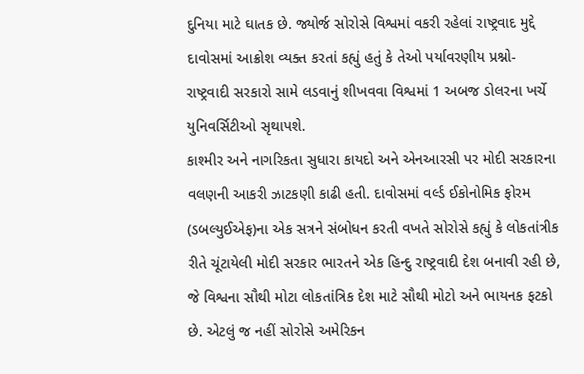દુનિયા માટે ઘાતક છે. જ્યોર્જ સોરોસે વિશ્વમાં વકરી રહેલાં રાષ્ટ્રવાદ મુદ્દે દાવોસમાં આક્રોશ વ્યક્ત કરતાં કહ્યું હતું કે તેઓ પર્યાવરણીય પ્રશ્નો-રાષ્ટ્રવાદી સરકારો સામે લડવાનું શીખવવા વિશ્વમાં 1 અબજ ડોલરના ખર્ચે યુનિવર્સિટીઓ સૃથાપશે.
કાશ્મીર અને નાગરિકતા સુધારા કાયદો અને એનઆરસી પર મોદી સરકારના વલણની આકરી ઝાટકણી કાઢી હતી. દાવોસમાં વર્લ્ડ ઈકોનોમિક ફોરમ (ડબલ્યુઈએફ)ના એક સત્રને સંબોધન કરતી વખતે સોરોસે કહ્યું કે લોકતાંત્રીક રીતે ચૂંટાયેલી મોદી સરકાર ભારતને એક હિન્દુ રાષ્ટ્રવાદી દેશ બનાવી રહી છે, જે વિશ્વના સૌથી મોટા લોકતાંત્રિક દેશ માટે સૌથી મોટો અને ભાયનક ફટકો છે. એટલું જ નહીં સોરોસે અમેરિકન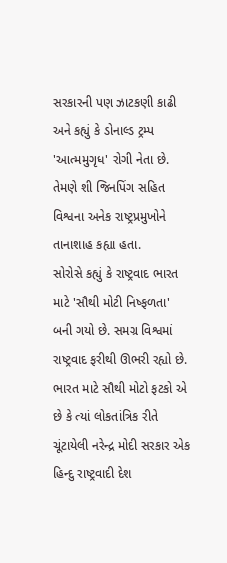સરકારની પણ ઝાટકણી કાઢી અને કહ્યું કે ડોનાલ્ડ ટ્રમ્પ 'આત્મમુગૃધ' રોગી નેતા છે. તેમણે શી જિનપિંગ સહિત વિશ્વના અનેક રાષ્ટ્રપ્રમુખોને તાનાશાહ કહ્યા હતા.
સોરોસે કહ્યું કે રાષ્ટ્રવાદ ભારત માટે 'સૌથી મોટી નિષ્ફળતા' બની ગયો છે. સમગ્ર વિશ્વમાં રાષ્ટ્રવાદ ફરીથી ઊભરી રહ્યો છે. ભારત માટે સૌથી મોટો ફટકો એ છે કે ત્યાં લોકતાંત્રિક રીતે ચૂંટાયેલી નરેન્દ્ર મોદી સરકાર એક હિન્દુ રાષ્ટ્રવાદી દેશ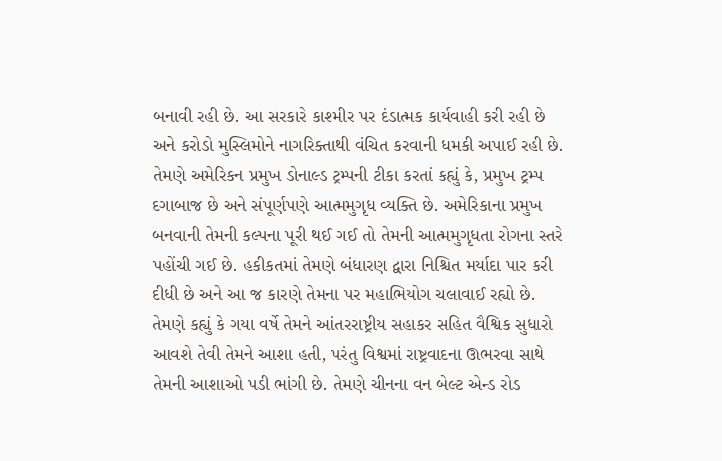બનાવી રહી છે. આ સરકારે કાશ્મીર પર દંડાત્મક કાર્યવાહી કરી રહી છે અને કરોડો મુસ્લિમોને નાગરિક્તાથી વંચિત કરવાની ધમકી અપાઈ રહી છે.
તેમણે અમેરિકન પ્રમુખ ડોનાલ્ડ ટ્રમ્પની ટીકા કરતાં કહ્યું કે, પ્રમુખ ટ્રમ્પ દગાબાજ છે અને સંપૂર્ણપણે આત્મમુગૃધ વ્યક્તિ છે. અમેરિકાના પ્રમુખ બનવાની તેમની કલ્પના પૂરી થઈ ગઈ તો તેમની આત્મમુગૃધતા રોગના સ્તરે પહોંચી ગઈ છે. હકીકતમાં તેમણે બંધારણ દ્વારા નિશ્ચિત મર્યાદા પાર કરી દીધી છે અને આ જ કારણે તેમના પર મહાભિયોગ ચલાવાઈ રહ્યો છે.
તેમણે કહ્યું કે ગયા વર્ષે તેમને આંતરરાષ્ટ્રીય સહાકર સહિત વૈશ્વિક સુધારો આવશે તેવી તેમને આશા હતી, પરંતુ વિશ્વમાં રાષ્ટ્રવાદના ઊભરવા સાથે તેમની આશાઓ પડી ભાંગી છે. તેમણે ચીનના વન બેલ્ટ એન્ડ રોડ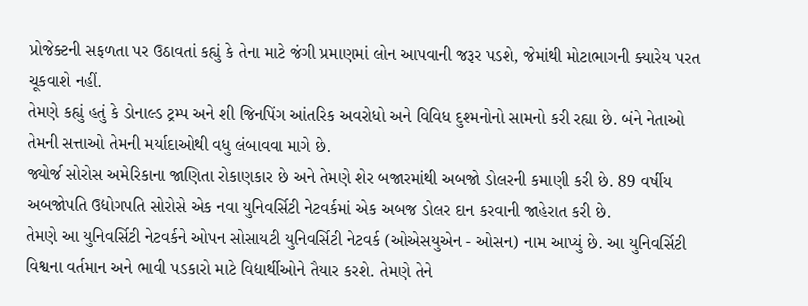પ્રોજેક્ટની સફળતા પર ઉઠાવતાં કહ્યું કે તેના માટે જંગી પ્રમાણમાં લોન આપવાની જરૂર પડશે, જેમાંથી મોટાભાગની ક્યારેય પરત ચૂકવાશે નહીં.
તેમણે કહ્યું હતું કે ડોનાલ્ડ ટ્રમ્પ અને શી જિનપિંગ આંતરિક અવરોધો અને વિવિધ દુશ્મનોનો સામનો કરી રહ્યા છે. બંને નેતાઓ તેમની સત્તાઓ તેમની મર્યાદાઓથી વધુ લંબાવવા માગે છે.
જ્યોર્જ સોરોસ અમેરિકાના જાણિતા રોકાણકાર છે અને તેમણે શેર બજારમાંથી અબજો ડોલરની કમાણી કરી છે. 89 વર્ષીય અબજોપતિ ઉદ્યોગપતિ સોરોસે એક નવા યુનિવર્સિટી નેટવર્કમાં એક અબજ ડોલર દાન કરવાની જાહેરાત કરી છે.
તેમણે આ યુનિવર્સિટી નેટવર્કને ઓપન સોસાયટી યુનિવર્સિટી નેટવર્ક (ઓએસયુએન - ઓસન) નામ આપ્યું છે. આ યુનિવર્સિટી વિશ્વના વર્તમાન અને ભાવી પડકારો માટે વિદ્યાર્થીઓને તૈયાર કરશે. તેમણે તેને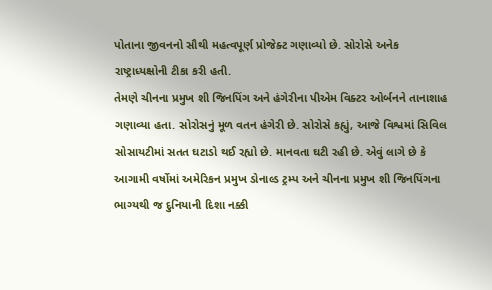પોતાના જીવનનો સૌથી મહત્વપૂર્ણ પ્રોજેક્ટ ગણાવ્યો છે. સોરોસે અનેક રાષ્ટ્રાધ્યક્ષોની ટીકા કરી હતી.
તેમણે ચીનના પ્રમુખ શી જિનપિંગ અને હંગેરીના પીએમ વિક્ટર ઓર્બનને તાનાશાહ ગણાવ્યા હતા. સોરોસનું મૂળ વતન હંગેરી છે. સોરોસે કહ્યું, આજે વિશ્વમાં સિવિલ સોસાયટીમાં સતત ઘટાડો થઈ રહ્યો છે. માનવતા ઘટી રહી છે. એવું લાગે છે કે આગામી વર્ષોમાં અમેરિકન પ્રમુખ ડોનાલ્ડ ટ્રમ્પ અને ચીનના પ્રમુખ શી જિનપિંગના ભાગ્યથી જ દુનિયાની દિશા નક્કી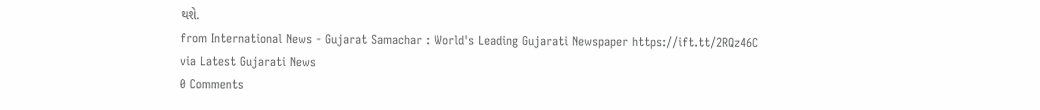થશે.
from International News - Gujarat Samachar : World's Leading Gujarati Newspaper https://ift.tt/2RQz46C
via Latest Gujarati News
0 Comments